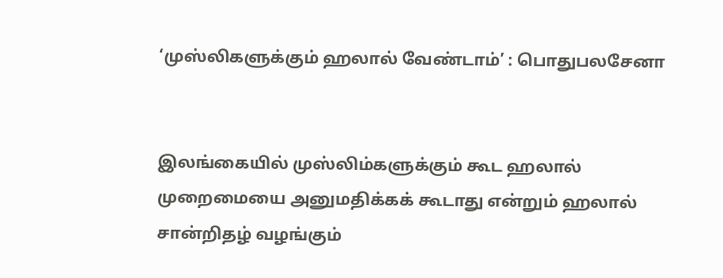‘முஸ்லிகளுக்கும் ஹலால் வேண்டாம்’ : பொதுபலசேனா


இலங்கையில் முஸ்லிம்களுக்கும் கூட ஹலால் முறைமையை அனுமதிக்கக் கூடாது என்றும் ஹலால் சான்றிதழ் வழங்கும்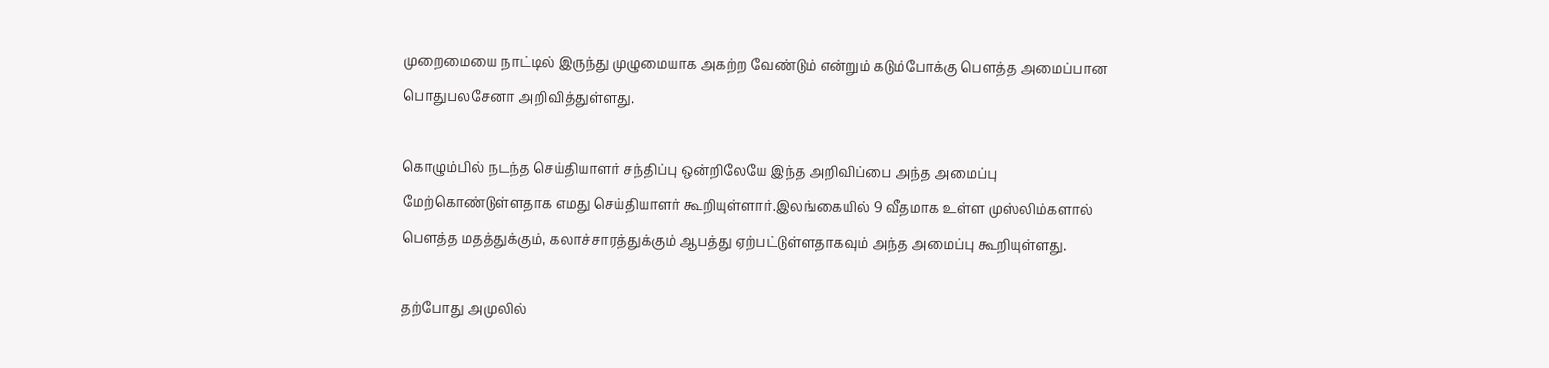முறைமையை நாட்டில் இருந்து முழுமையாக அகற்ற வேண்டும் என்றும் கடும்போக்கு பௌத்த அமைப்பான பொதுபலசேனா அறிவித்துள்ளது.

கொழும்பில் நடந்த செய்தியாளர் சந்திப்பு ஒன்றிலேயே இந்த அறிவிப்பை அந்த அமைப்பு மேற்கொண்டுள்ளதாக எமது செய்தியாளர் கூறியுள்ளார்.இலங்கையில் 9 வீதமாக உள்ள முஸ்லிம்களால் பௌத்த மதத்துக்கும், கலாச்சாரத்துக்கும் ஆபத்து ஏற்பட்டுள்ளதாகவும் அந்த அமைப்பு கூறியுள்ளது.

தற்போது அமுலில்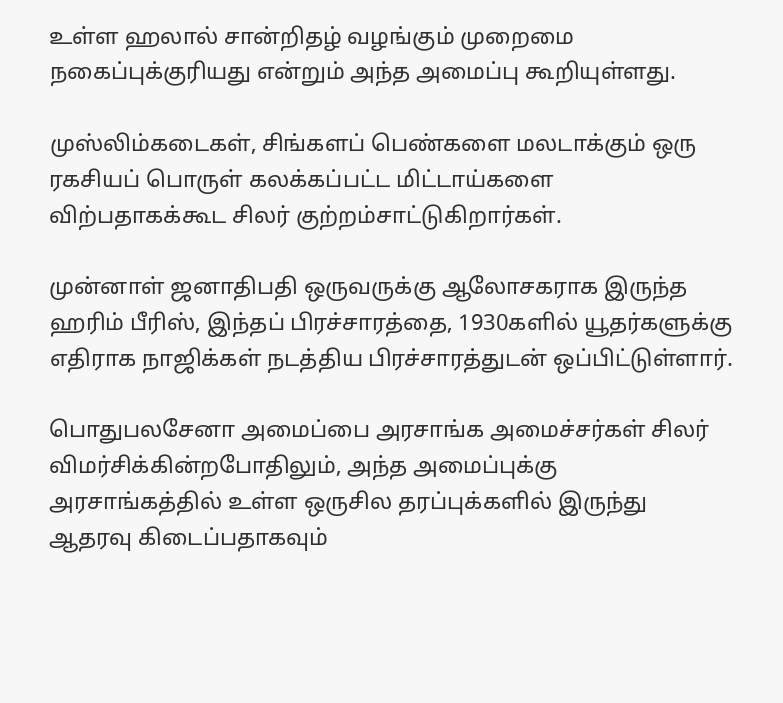உள்ள ஹலால் சான்றிதழ் வழங்கும் முறைமை நகைப்புக்குரியது என்றும் அந்த அமைப்பு கூறியுள்ளது.

முஸ்லிம்கடைகள், சிங்களப் பெண்களை மலடாக்கும் ஒரு ரகசியப் பொருள் கலக்கப்பட்ட மிட்டாய்களை விற்பதாகக்கூட சிலர் குற்றம்சாட்டுகிறார்கள்.

முன்னாள் ஜனாதிபதி ஒருவருக்கு ஆலோசகராக இருந்த ஹரிம் பீரிஸ், இந்தப் பிரச்சாரத்தை, 1930களில் யூதர்களுக்கு எதிராக நாஜிக்கள் நடத்திய பிரச்சாரத்துடன் ஒப்பிட்டுள்ளார்.

பொதுபலசேனா அமைப்பை அரசாங்க அமைச்சர்கள் சிலர் விமர்சிக்கின்றபோதிலும், அந்த அமைப்புக்கு அரசாங்கத்தில் உள்ள ஒருசில தரப்புக்களில் இருந்து ஆதரவு கிடைப்பதாகவும்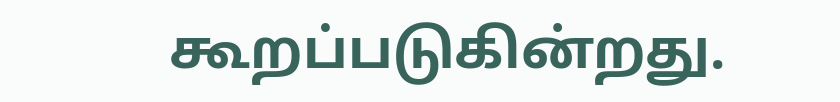கூறப்படுகின்றது.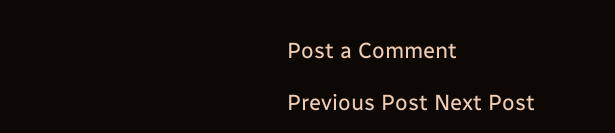Post a Comment

Previous Post Next Post